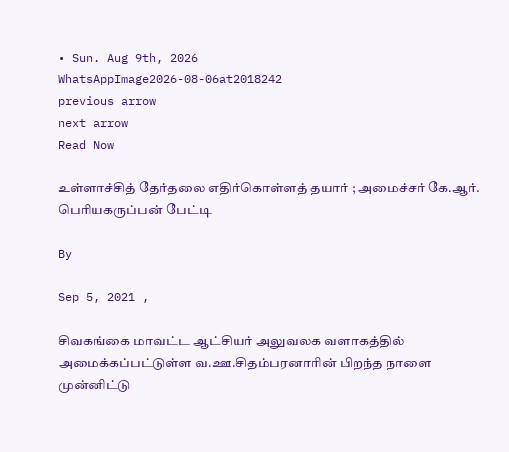• Sun. Aug 9th, 2026
WhatsAppImage2026-08-06at2018242
previous arrow
next arrow
Read Now

உள்ளாச்சித் தேர்தலை எதிர்கொள்ளத் தயார் ; அமைச்சர் கே.ஆர். பெரியகருப்பன் பேட்டி

By

Sep 5, 2021 ,

சிவகங்கை மாவட்ட ஆட்சியர் அலுவலக வளாகத்தில் அமைக்கப்பட்டுள்ள வ.ஊ.சிதம்பரனாரின் பிறந்த நாளை முன்னிட்டு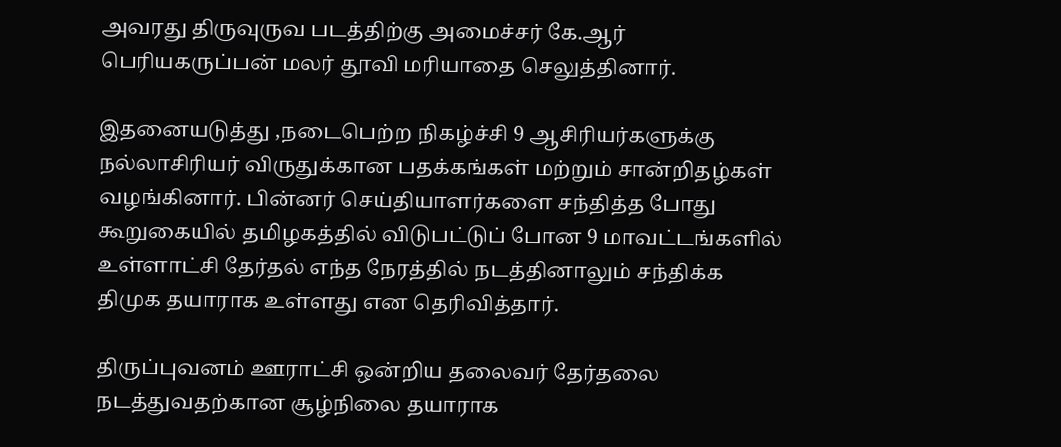அவரது திருவுருவ படத்திற்கு அமைச்சர் கே.ஆர் பெரியகருப்பன் மலர் தூவி மரியாதை செலுத்தினார்.

இதனையடுத்து ,நடைபெற்ற நிகழ்ச்சி 9 ஆசிரியர்களுக்கு நல்லாசிரியர் விருதுக்கான பதக்கங்கள் மற்றும் சான்றிதழ்கள் வழங்கினார். பின்னர் செய்தியாளர்களை சந்தித்த போது கூறுகையில் தமிழகத்தில் விடுபட்டுப் போன 9 மாவட்டங்களில் உள்ளாட்சி தேர்தல் எந்த நேரத்தில் நடத்தினாலும் சந்திக்க திமுக தயாராக உள்ளது என தெரிவித்தார்.

திருப்புவனம் ஊராட்சி ஒன்றிய தலைவர் தேர்தலை நடத்துவதற்கான சூழ்நிலை தயாராக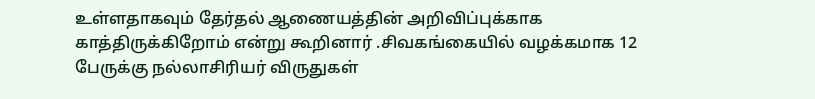உள்ளதாகவும் தேர்தல் ஆணையத்தின் அறிவிப்புக்காக காத்திருக்கிறோம் என்று கூறினார் .சிவகங்கையில் வழக்கமாக 12 பேருக்கு நல்லாசிரியர் விருதுகள்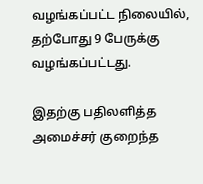வழங்கப்பட்ட நிலையில், தற்போது 9 பேருக்கு வழங்கப்பட்டது.

இதற்கு பதிலளித்த அமைச்சர் குறைந்த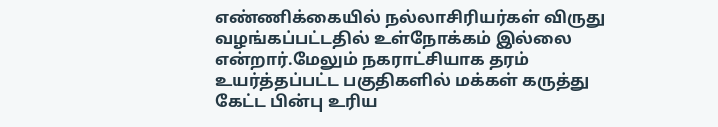எண்ணிக்கையில் நல்லாசிரியர்கள் விருது வழங்கப்பட்டதில் உள்நோக்கம் இல்லை என்றார்.மேலும் நகராட்சியாக தரம் உயர்த்தப்பட்ட பகுதிகளில் மக்கள் கருத்து கேட்ட பின்பு உரிய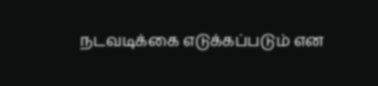நடவடிக்கை எடுக்கப்படும் என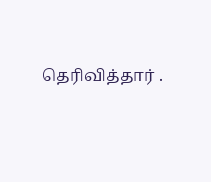தெரிவித்தார் .